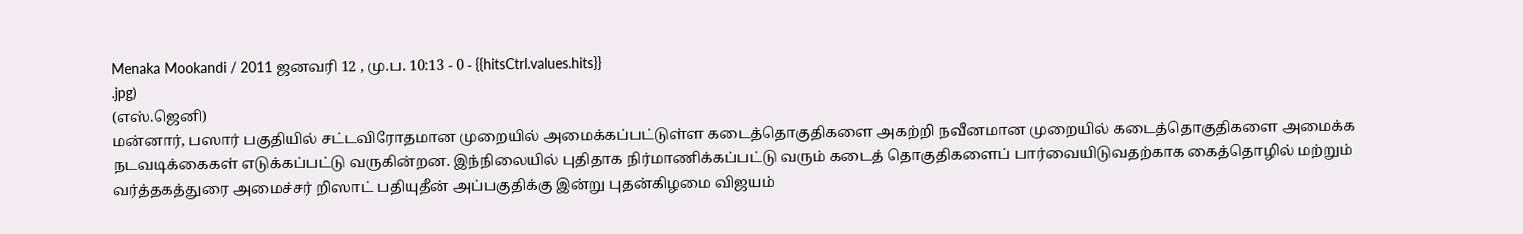Menaka Mookandi / 2011 ஜனவரி 12 , மு.ப. 10:13 - 0 - {{hitsCtrl.values.hits}}
.jpg)
(எஸ்.ஜெனி)
மன்னார், பஸார் பகுதியில் சட்டவிரோதமான முறையில் அமைக்கப்பட்டுள்ள கடைத்தொகுதிகளை அகற்றி நவீனமான முறையில் கடைத்தொகுதிகளை அமைக்க நடவடிக்கைகள் எடுக்கப்பட்டு வருகின்றன. இந்நிலையில் புதிதாக நிர்மாணிக்கப்பட்டு வரும் கடைத் தொகுதிகளைப் பார்வையிடுவதற்காக கைத்தொழில் மற்றும் வர்த்தகத்துரை அமைச்சர் றிஸாட் பதியுதீன் அப்பகுதிக்கு இன்று புதன்கிழமை விஜயம்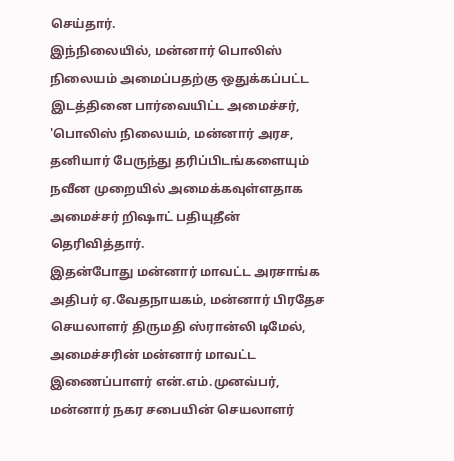செய்தார்.
இந்நிலையில், மன்னார் பொலிஸ் நிலையம் அமைப்பதற்கு ஒதுக்கப்பட்ட இடத்தினை பார்வையிட்ட அமைச்சர், 'பொலிஸ் நிலையம், மன்னார் அரச, தனியார் பேருந்து தரிப்பிடங்களையும் நவீன முறையில் அமைக்கவுள்ளதாக அமைச்சர் றிஷாட் பதியுதீன் தெரிவித்தார்.
இதன்போது மன்னார் மாவட்ட அரசாங்க அதிபர் ஏ.வேதநாயகம், மன்னார் பிரதேச செயலாளர் திருமதி ஸ்ரான்லி டிமேல், அமைச்சரின் மன்னார் மாவட்ட இணைப்பாளர் என்.எம்.முனவ்பர், மன்னார் நகர சபையின் செயலாளர்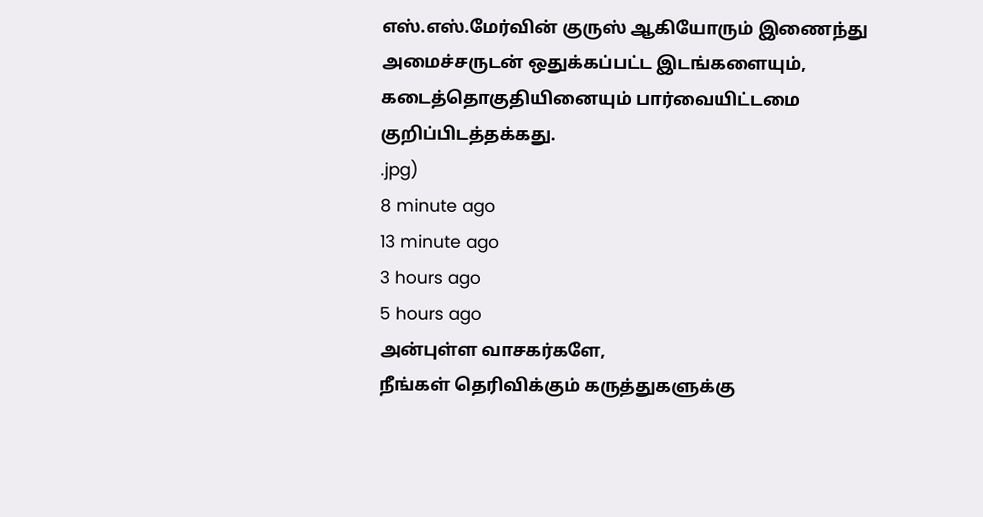எஸ்.எஸ்.மேர்வின் குருஸ் ஆகியோரும் இணைந்து அமைச்சருடன் ஒதுக்கப்பட்ட இடங்களையும், கடைத்தொகுதியினையும் பார்வையிட்டமை குறிப்பிடத்தக்கது.
.jpg)
8 minute ago
13 minute ago
3 hours ago
5 hours ago
அன்புள்ள வாசகர்களே,
நீங்கள் தெரிவிக்கும் கருத்துகளுக்கு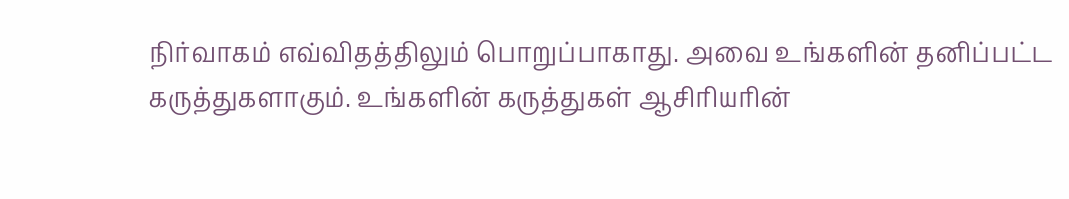நிர்வாகம் எவ்விதத்திலும் பொறுப்பாகாது. அவை உங்களின் தனிப்பட்ட கருத்துகளாகும். உங்களின் கருத்துகள் ஆசிரியரின்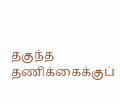தகுந்த தணிக்கைக்குப்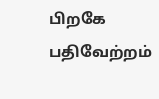பிறகே பதிவேற்றம்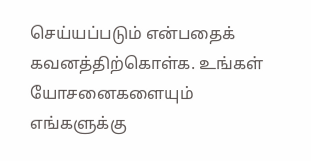செய்யப்படும் என்பதைக் கவனத்திற்கொள்க. உங்கள் யோசனைகளையும் எங்களுக்கு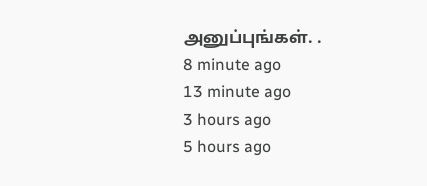அனுப்புங்கள். .
8 minute ago
13 minute ago
3 hours ago
5 hours ago